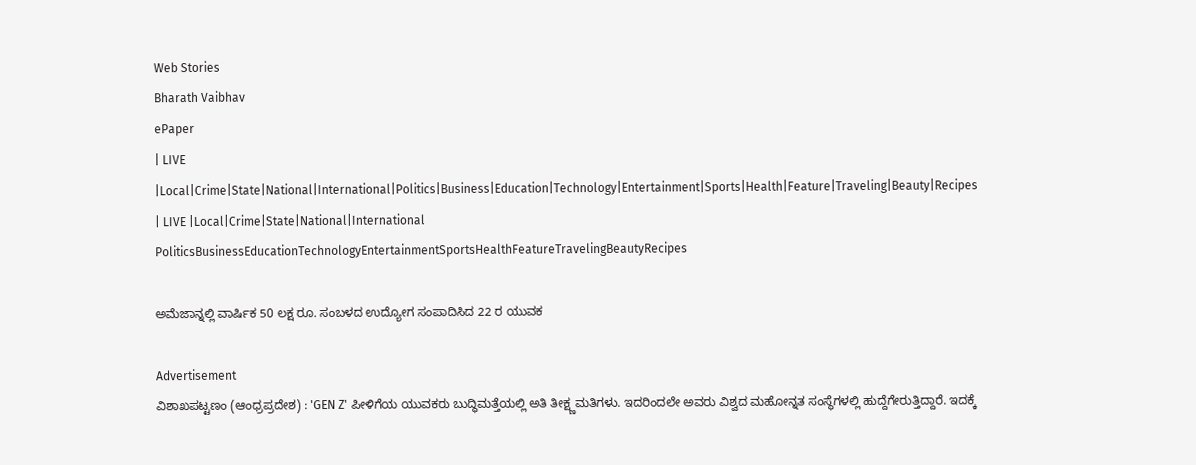Web Stories
Bharath Vaibhav
ePaper
| LIVE |Local|Crime|State|National|International|Politics|Business|Education|Technology|Entertainment|Sports|Health|Feature|Traveling|Beauty|Recipes
| LIVE |Local|Crime|State|National|International
PoliticsBusinessEducationTechnologyEntertainmentSportsHealthFeatureTravelingBeautyRecipes

ಅಮೆಜಾನ್ನಲ್ಲಿ ವಾರ್ಷಿಕ 50 ಲಕ್ಷ ರೂ. ಸಂಬಳದ ಉದ್ಯೋಗ ಸಂಪಾದಿಸಿದ 22 ರ ಯುವಕ

Advertisement
ವಿಶಾಖಪಟ್ಟಣಂ (ಆಂಧ್ರಪ್ರದೇಶ) : 'GEN Z' ಪೀಳಿಗೆಯ ಯುವಕರು ಬುದ್ಧಿಮತ್ತೆಯಲ್ಲಿ ಅತಿ ತೀಕ್ಷ್ಣಮತಿಗಳು. ಇದರಿಂದಲೇ ಅವರು ವಿಶ್ವದ ಮಹೋನ್ನತ ಸಂಸ್ಥೆಗಳಲ್ಲಿ ಹುದ್ದೆಗೇರುತ್ತಿದ್ದಾರೆ. ಇದಕ್ಕೆ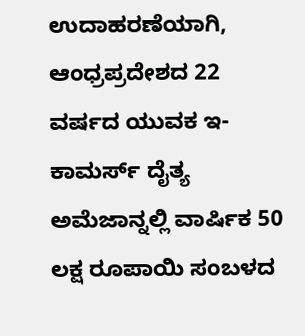ಉದಾಹರಣೆಯಾಗಿ, ಆಂಧ್ರಪ್ರದೇಶದ 22 ವರ್ಷದ ಯುವಕ ಇ-ಕಾಮರ್ಸ್ ದೈತ್ಯ ಅಮೆಜಾನ್ನಲ್ಲಿ ವಾರ್ಷಿಕ 50 ಲಕ್ಷ ರೂಪಾಯಿ ಸಂಬಳದ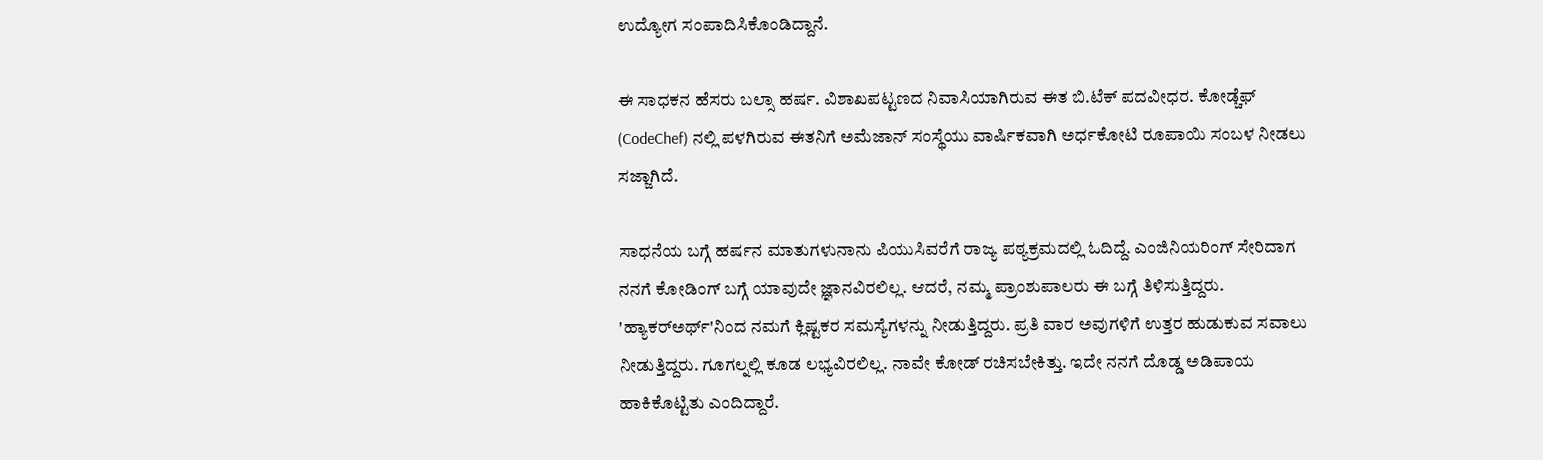ಉದ್ಯೋಗ ಸಂಪಾದಿಸಿಕೊಂಡಿದ್ದಾನೆ.

ಈ ಸಾಧಕನ ಹೆಸರು ಬಲ್ಸಾ ಹರ್ಷ. ವಿಶಾಖಪಟ್ಟಣದ ನಿವಾಸಿಯಾಗಿರುವ ಈತ ಬಿ.ಟೆಕ್ ಪದವೀಧರ. ಕೋಡ್ಚೆಫ್ (CodeChef) ನಲ್ಲಿ ಪಳಗಿರುವ ಈತನಿಗೆ ಅಮೆಜಾನ್ ಸಂಸ್ಥೆಯು ವಾರ್ಷಿಕವಾಗಿ ಅರ್ಧಕೋಟಿ ರೂಪಾಯಿ ಸಂಬಳ ನೀಡಲು ಸಜ್ಜಾಗಿದೆ.

ಸಾಧನೆಯ ಬಗ್ಗೆ ಹರ್ಷನ ಮಾತುಗಳುನಾನು ಪಿಯುಸಿವರೆಗೆ ರಾಜ್ಯ ಪಠ್ಯಕ್ರಮದಲ್ಲಿ ಓದಿದ್ದೆ. ಎಂಜಿನಿಯರಿಂಗ್ ಸೇರಿದಾಗ ನನಗೆ ಕೋಡಿಂಗ್ ಬಗ್ಗೆ ಯಾವುದೇ ಜ್ಞಾನವಿರಲಿಲ್ಲ. ಆದರೆ, ನಮ್ಮ ಪ್ರಾಂಶುಪಾಲರು ಈ ಬಗ್ಗೆ ತಿಳಿಸುತ್ತಿದ್ದರು. 'ಹ್ಯಾಕರ್‌ಅರ್ಥ್'ನಿಂದ ನಮಗೆ ಕ್ಲಿಷ್ಟಕರ ಸಮಸ್ಯೆಗಳನ್ನು ನೀಡುತ್ತಿದ್ದರು. ಪ್ರತಿ ವಾರ ಅವುಗಳಿಗೆ ಉತ್ತರ ಹುಡುಕುವ ಸವಾಲು ನೀಡುತ್ತಿದ್ದರು. ಗೂಗಲ್ನಲ್ಲಿ ಕೂಡ ಲಭ್ಯವಿರಲಿಲ್ಲ. ನಾವೇ ಕೋಡ್ ರಚಿಸಬೇಕಿತ್ತು. ಇದೇ ನನಗೆ ದೊಡ್ಡ ಅಡಿಪಾಯ ಹಾಕಿಕೊಟ್ಟಿತು ಎಂದಿದ್ದಾರೆ.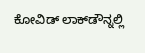ಕೋವಿಡ್ ಲಾಕ್‌ಡೌನ್ನಲ್ಲಿ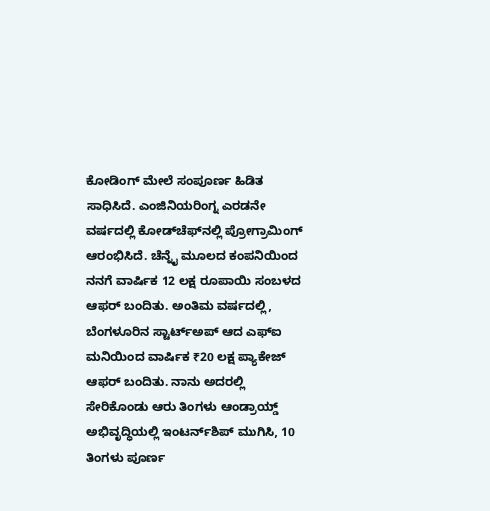ಕೋಡಿಂಗ್ ಮೇಲೆ ಸಂಪೂರ್ಣ ಹಿಡಿತ ಸಾಧಿಸಿದೆ. ಎಂಜಿನಿಯರಿಂಗ್ನ ಎರಡನೇ ವರ್ಷದಲ್ಲಿ ಕೋಡ್‌ಚೆಫ್‌ನಲ್ಲಿ ಪ್ರೋಗ್ರಾಮಿಂಗ್ ಆರಂಭಿಸಿದೆ. ಚೆನ್ನೈ ಮೂಲದ ಕಂಪನಿಯಿಂದ ನನಗೆ ವಾರ್ಷಿಕ 12 ಲಕ್ಷ ರೂಪಾಯಿ ಸಂಬಳದ ಆಫರ್ ಬಂದಿತು. ಅಂತಿಮ ವರ್ಷದಲ್ಲಿ, ಬೆಂಗಳೂರಿನ ಸ್ಟಾರ್ಟ್ಅಪ್ ಆದ ಎಫ್‌ಐ ಮನಿಯಿಂದ ವಾರ್ಷಿಕ ₹20 ಲಕ್ಷ ಪ್ಯಾಕೇಜ್‌ ಆಫರ್ ಬಂದಿತು. ನಾನು ಅದರಲ್ಲಿ ಸೇರಿಕೊಂಡು ಆರು ತಿಂಗಳು ಆಂಡ್ರಾಯ್ಡ್ ಅಭಿವೃದ್ಧಿಯಲ್ಲಿ ಇಂಟರ್ನ್‌ಶಿಪ್ ಮುಗಿಸಿ, 10 ತಿಂಗಳು ಪೂರ್ಣ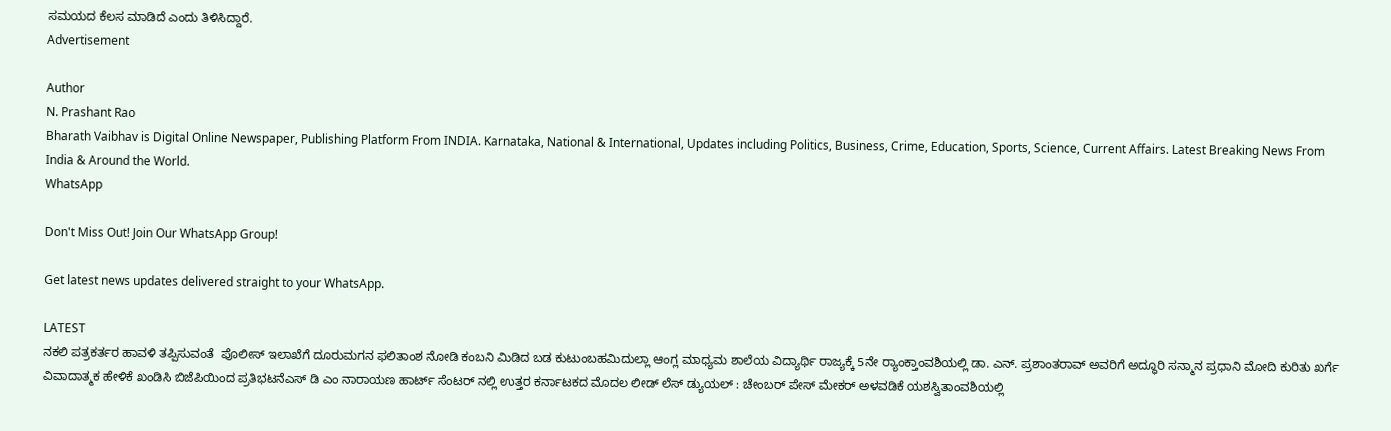ಸಮಯದ ಕೆಲಸ ಮಾಡಿದೆ ಎಂದು ತಿಳಿಸಿದ್ದಾರೆ.
Advertisement

Author
N. Prashant Rao
Bharath Vaibhav is Digital Online Newspaper, Publishing Platform From INDIA. Karnataka, National & International, Updates including Politics, Business, Crime, Education, Sports, Science, Current Affairs. Latest Breaking News From India & Around the World.
WhatsApp

Don't Miss Out! Join Our WhatsApp Group!

Get latest news updates delivered straight to your WhatsApp.

LATEST
ನಕಲಿ ಪತ್ರಕರ್ತರ ಹಾವಳಿ ತಪ್ಪಿಸುವಂತೆ  ಪೊಲೀಸ್ ಇಲಾಖೆಗೆ ದೂರುಮಗನ ಫಲಿತಾಂಶ ನೋಡಿ ಕಂಬನಿ ಮಿಡಿದ ಬಡ ಕುಟುಂಬಹಮಿದುಲ್ಲಾ ಆಂಗ್ಲ ಮಾಧ್ಯಮ ಶಾಲೆಯ ವಿದ್ಯಾರ್ಥಿ ರಾಜ್ಯಕ್ಕೆ 5ನೇ ರ್‍ಯಾಂಕ್ತಾಂವಶಿಯಲ್ಲಿ ಡಾ. ಎನ್. ಪ್ರಶಾಂತರಾವ್ ಅವರಿಗೆ ಅದ್ಧೂರಿ ಸನ್ಮಾನ ಪ್ರಧಾನಿ ಮೋದಿ ಕುರಿತು ಖರ್ಗೆ ವಿವಾದಾತ್ಮಕ ಹೇಳಿಕೆ ಖಂಡಿಸಿ ಬಿಜೆಪಿಯಿಂದ ಪ್ರತಿಭಟನೆಎಸ್ ಡಿ ಎಂ ನಾರಾಯಣ ಹಾರ್ಟ್ ಸೆಂಟರ್ ನಲ್ಲಿ ಉತ್ತರ ಕರ್ನಾಟಕದ ಮೊದಲ ಲೀಡ್ ಲೆಸ್ ಡ್ಯುಯಲ್ : ಚೇಂಬರ್ ಪೇಸ್ ಮೇಕರ್ ಅಳವಡಿಕೆ ಯಶಸ್ವಿತಾಂವಶಿಯಲ್ಲಿ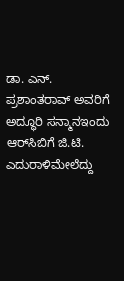ಡಾ. ಎನ್. ಪ್ರಶಾಂತರಾವ್ ಅವರಿಗೆ ಅದ್ಧೂರಿ ಸನ್ಮಾನಇಂದು ಆರ್‌ಸಿಬಿಗೆ ಜಿ.ಟಿ. ಎದುರಾಳಿಮೇಲೆದ್ದು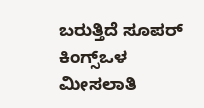ಬರುತ್ತಿದೆ ಸೂಪರ್ ಕಿಂಗ್ಸ್ಒಳ ಮೀಸಲಾತಿ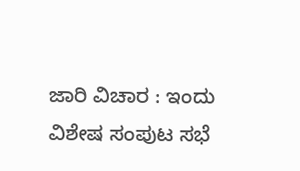ಜಾರಿ ವಿಚಾರ : ಇಂದು ವಿಶೇಷ ಸಂಪುಟ ಸಭೆ